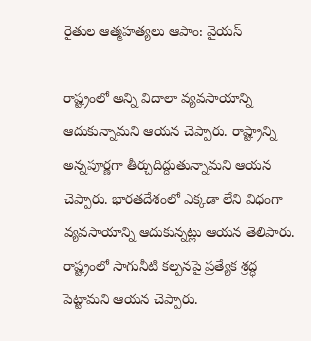రైతుల ఆత్మహత్యలు ఆపాం: వైయస్

రాష్ట్రంలో అన్ని విదాలా వ్యవసాయాన్ని ఆదుకున్నామని ఆయన చెప్పారు. రాష్ట్రాన్ని అన్నపూర్ణగా తీర్చుదిద్దుతున్నామని ఆయన చెప్పారు. భారతదేశంలో ఎక్కడా లేని విధంగా వ్యవసాయాన్ని ఆదుకున్నట్లు ఆయన తెలిపారు. రాష్ట్రంలో సాగునీటి కల్పనపై ప్రత్యేక శ్రద్ధ పెట్టామని ఆయన చెప్పారు.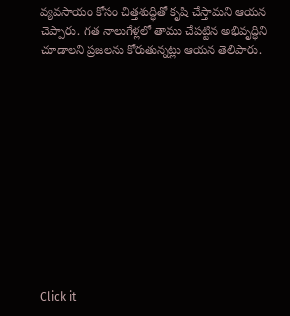వ్యవసాయం కోసం చిత్తశుద్ధితో కృషి చేస్తామని ఆయన చెప్పారు. గత నాలుగేళ్లలో తాము చేపట్టిన అభివృద్ధిని చూడాలని ప్రజలను కోరుతున్నట్లు ఆయన తెలిపారు.












Click it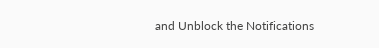and Unblock the Notifications